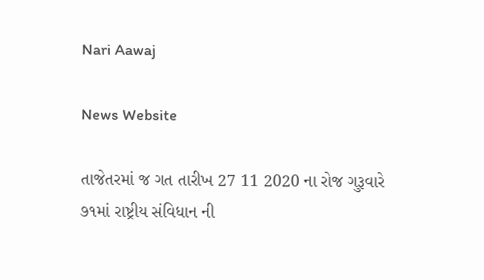Nari Aawaj

News Website

તાજેતરમાં જ ગત તારીખ 27 11 2020 ના રોજ ગુરૂવારે ૭૧માં રાષ્ટ્રીય સંવિધાન ની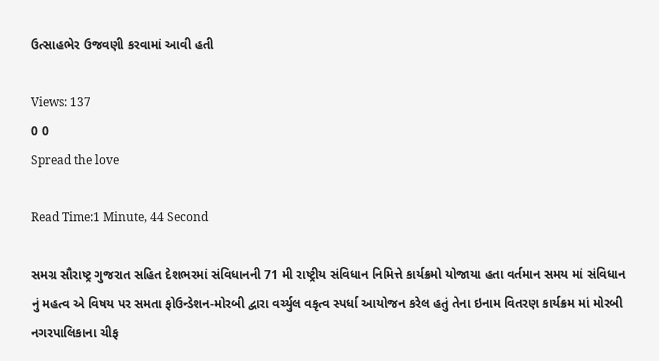ઉત્સાહભેર ઉજવણી કરવામાં આવી હતી

Views: 137
0 0
Spread the love

Read Time:1 Minute, 44 Second

સમગ્ર સૌરાષ્ટ્ર ગુજરાત સહિત દેશભરમાં સંવિધાનની 71 મી રાષ્ટ્રીય સંવિધાન નિમિત્તે કાર્યક્રમો યોજાયા હતા વર્તમાન સમય માં સંવિધાન નું મહત્વ એ વિષય પર સમતા ફોઉન્ડેશન-મોરબી દ્વારા વર્ચ્યુલ વકૃત્વ સ્પર્ધા આયોજન કરેલ હતું તેના ઇનામ વિતરણ કાર્યક્રમ માં મોરબી નગરપાલિકાના ચીફ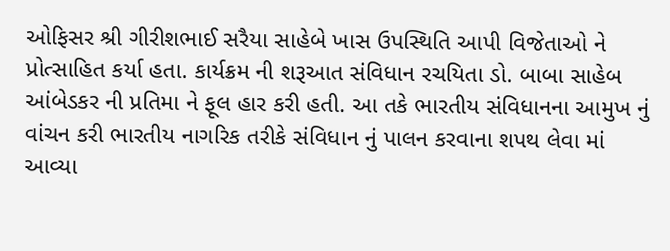ઓફિસર શ્રી ગીરીશભાઈ સરૈયા સાહેબે ખાસ ઉપસ્થિતિ આપી વિજેતાઓ ને પ્રોત્સાહિત કર્યા હતા. કાર્યક્રમ ની શરૂઆત સંવિધાન રચયિતા ડો. બાબા સાહેબ આંબેડકર ની પ્રતિમા ને ફૂલ હાર કરી હતી. આ તકે ભારતીય સંવિધાનના આમુખ નું વાંચન કરી ભારતીય નાગરિક તરીકે સંવિધાન નું પાલન કરવાના શપથ લેવા માં આવ્યા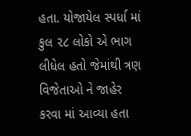હતા. યોજાયેલ સ્પર્ધા માં કુલ ૨૮ લોકો એ ભાગ લીધેલ હતો જેમાંથી ત્રણ વિજેતાઓ ને જાહેર કરવા માં આવ્યા હતા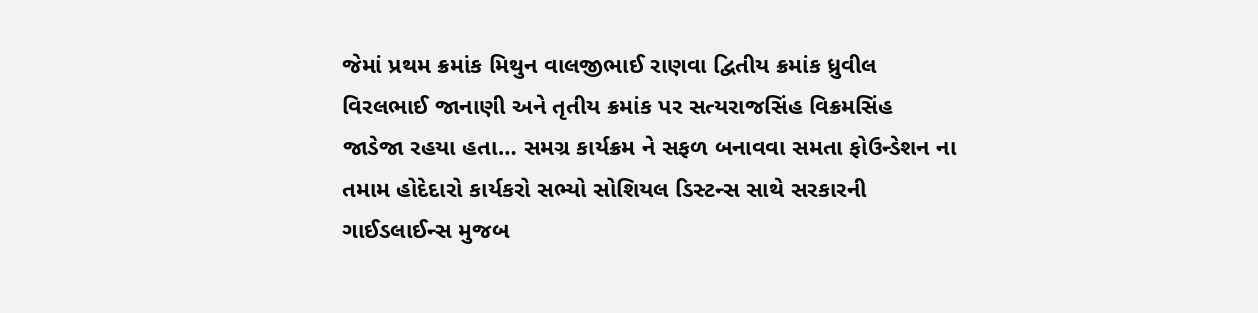જેમાં પ્રથમ ક્રમાંક મિથુન વાલજીભાઈ રાણવા દ્વિતીય ક્રમાંક ધ્રુવીલ વિરલભાઈ જાનાણી અને તૃતીય ક્રમાંક પર સત્યરાજસિંહ વિક્રમસિંહ જાડેજા રહયા હતા… સમગ્ર કાર્યક્રમ ને સફળ બનાવવા સમતા ફોઉન્ડેશન ના તમામ હોદેદારો કાર્યકરો સભ્યો સોશિયલ ડિસ્ટન્સ સાથે સરકારની ગાઈડલાઈન્સ મુજબ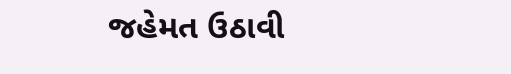જહેમત ઉઠાવી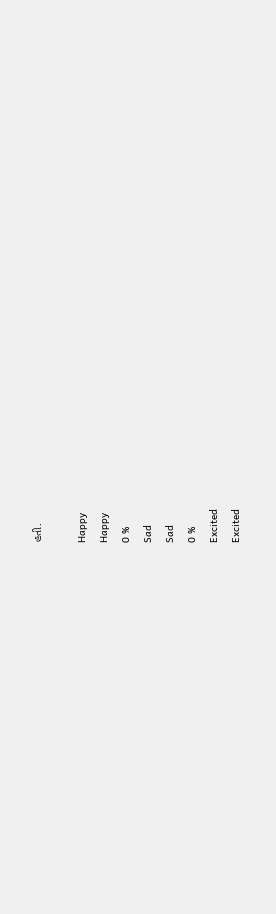હતી.

Happy
Happy
0 %
Sad
Sad
0 %
Excited
Excited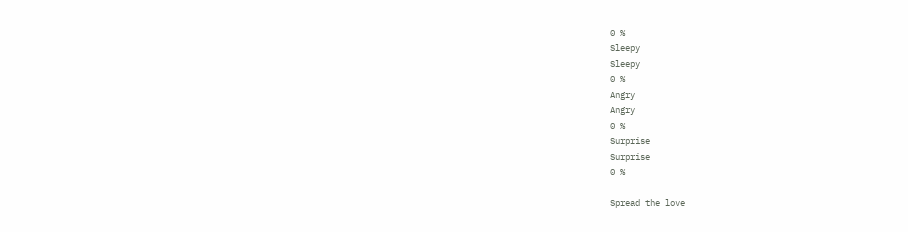0 %
Sleepy
Sleepy
0 %
Angry
Angry
0 %
Surprise
Surprise
0 %

Spread the love